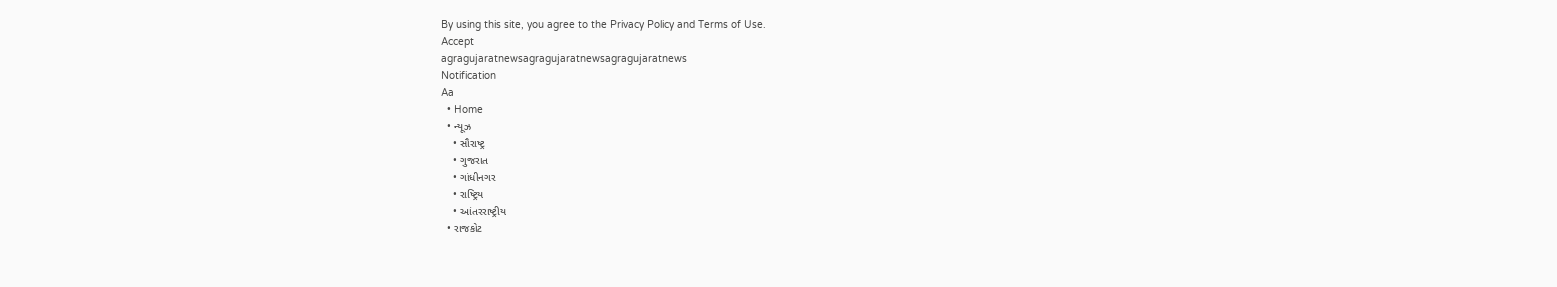By using this site, you agree to the Privacy Policy and Terms of Use.
Accept
agragujaratnewsagragujaratnewsagragujaratnews
Notification
Aa
  • Home
  • ન્યૂઝ
    • સૌરાષ્ટ્ર
    • ગુજરાત
    • ગાંધીનગર
    • રાષ્ટ્રિય
    • આંતરરાષ્ટ્રીય
  • રાજકોટ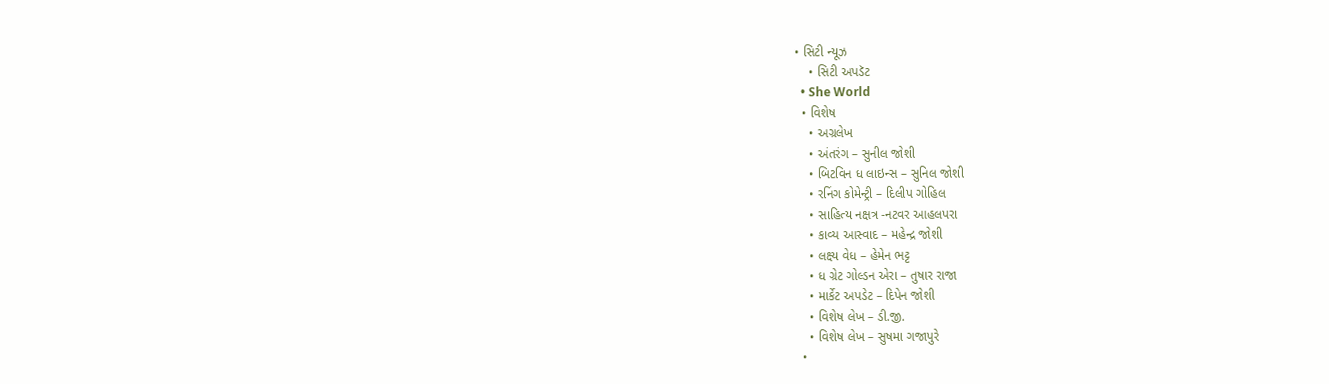• સિટી ન્યૂઝ
    • સિટી અપડૅટ
  • She World
  • વિશેષ
    • અગ્રલેખ
    • અંતરંગ – સુનીલ જોશી
    • બિટવિન ધ લાઇન્સ – સુનિલ જોશી
    • રનિંગ કોમેન્ટ્રી – દિલીપ ગોહિલ
    • સાહિત્ય નક્ષત્ર -નટવર આહલપરા
    • કાવ્ય આસ્વાદ – મહેન્દ્ર જોશી
    • લક્ષ્ય વેધ – હેમેન ભટ્ટ
    • ધ ગ્રેટ ગોલ્ડન એરા – તુષાર રાજા
    • માર્કેટ અપડેટ – દિપેન જોશી
    • વિશેષ લેખ – ડી.જી.
    • વિશેષ લેખ – સુષમા ગજાપુરે
  •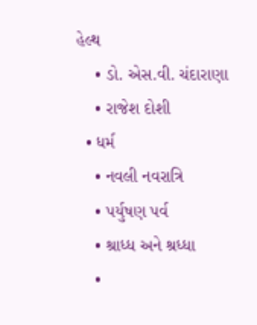હેલ્થ
    • ડો. એસ.વી. ચંદારાણા
    • રાજેશ દોશી
  • ધર્મ
    • નવલી નવરાત્રિ
    • પર્યુષણ પર્વ
    • શ્રાધ્ધ અને શ્રધ્ધા
    •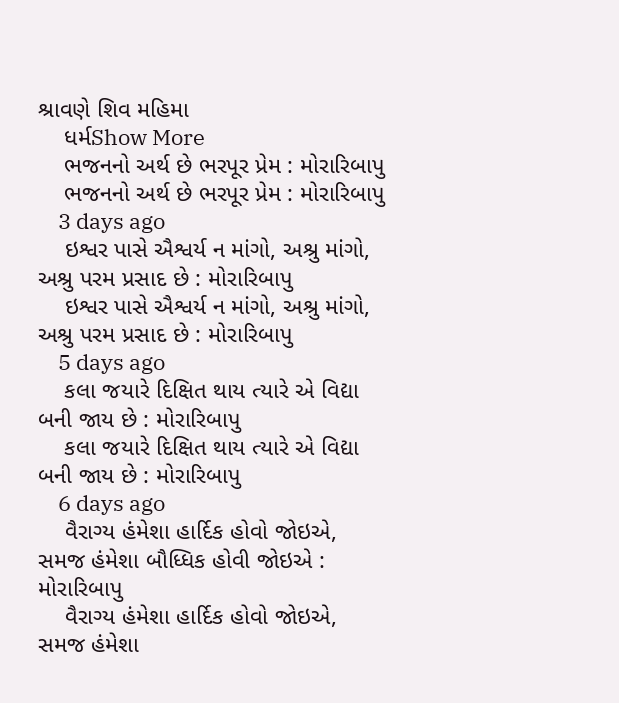શ્રાવણે શિવ મહિમા
    ધર્મShow More
    ભજનનો અર્થ છે ભરપૂર પ્રેમ : મોરારિબાપુ
    ભજનનો અર્થ છે ભરપૂર પ્રેમ : મોરારિબાપુ
    3 days ago
    ઇશ્વર પાસે ઐશ્વર્ય ન માંગો, અશ્રુ માંગો, અશ્રુ પરમ પ્રસાદ છે : મોરારિબાપુ
    ઇશ્વર પાસે ઐશ્વર્ય ન માંગો, અશ્રુ માંગો, અશ્રુ પરમ પ્રસાદ છે : મોરારિબાપુ
    5 days ago
    કલા જયારે દિક્ષિત થાય ત્યારે એ વિદ્યા બની જાય છે : મોરારિબાપુ
    કલા જયારે દિક્ષિત થાય ત્યારે એ વિદ્યા બની જાય છે : મોરારિબાપુ
    6 days ago
    વૈરાગ્ય હંમેશા હાર્દિક હોવો જોઇએ, સમજ હંમેશા બૌધ્ધિક હોવી જોઇએ : મોરારિબાપુ
    વૈરાગ્ય હંમેશા હાર્દિક હોવો જોઇએ, સમજ હંમેશા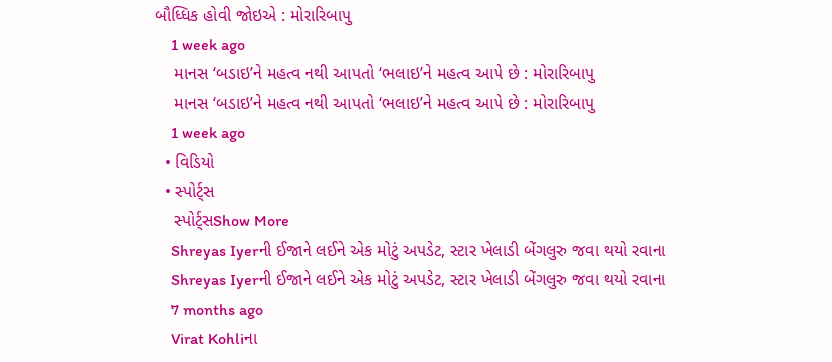બૌધ્ધિક હોવી જોઇએ : મોરારિબાપુ
    1 week ago
    માનસ ‘બડાઇ’ને મહત્વ નથી આપતો ‘ભલાઇ’ને મહત્વ આપે છે : મોરારિબાપુ
    માનસ ‘બડાઇ’ને મહત્વ નથી આપતો ‘ભલાઇ’ને મહત્વ આપે છે : મોરારિબાપુ
    1 week ago
  • વિડિયો
  • સ્પોર્ટ્સ
    સ્પોર્ટ્સShow More
    Shreyas Iyerની ઈજાને લઈને એક મોટું અપડેટ, સ્ટાર ખેલાડી બેંગલુરુ જવા થયો રવાના
    Shreyas Iyerની ઈજાને લઈને એક મોટું અપડેટ, સ્ટાર ખેલાડી બેંગલુરુ જવા થયો રવાના
    7 months ago
    Virat Kohliના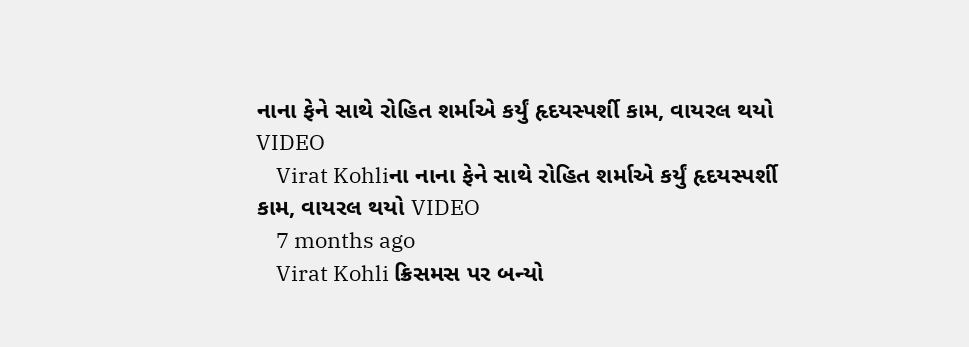નાના ફેને સાથે રોહિત શર્માએ કર્યું હૃદયસ્પર્શી કામ, વાયરલ થયો VIDEO
    Virat Kohliના નાના ફેને સાથે રોહિત શર્માએ કર્યું હૃદયસ્પર્શી કામ, વાયરલ થયો VIDEO
    7 months ago
    Virat Kohli ક્રિસમસ પર બન્યો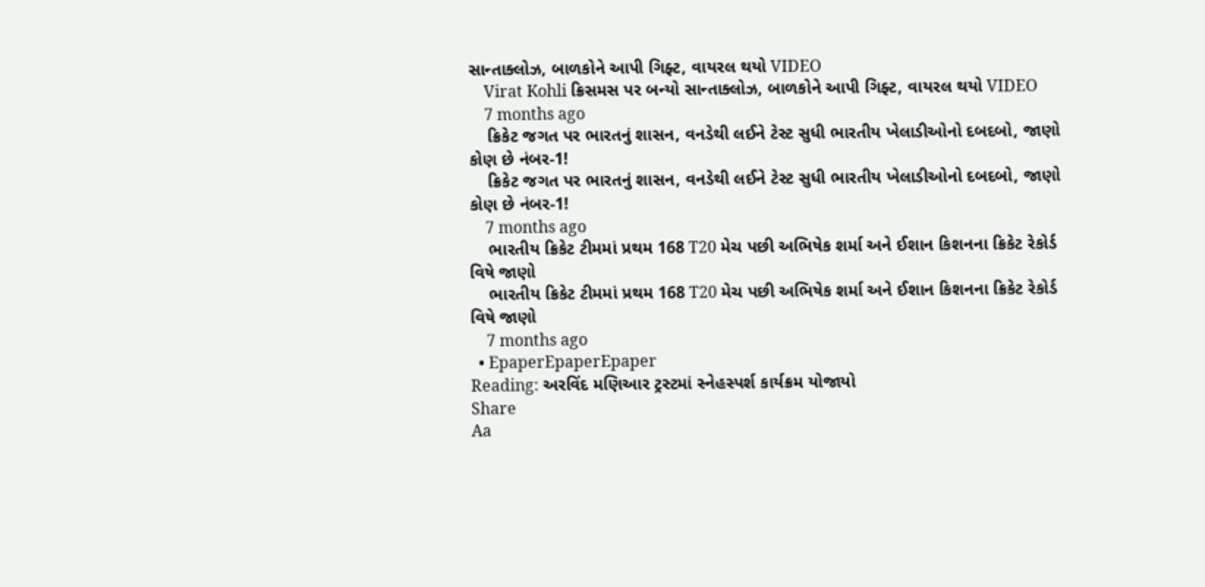સાન્તાક્લોઝ, બાળકોને આપી ગિફ્ટ, વાયરલ થયો VIDEO
    Virat Kohli ક્રિસમસ પર બન્યો સાન્તાક્લોઝ, બાળકોને આપી ગિફ્ટ, વાયરલ થયો VIDEO
    7 months ago
    ક્રિકેટ જગત પર ભારતનું શાસન, વનડેથી લઈને ટેસ્ટ સુધી ભારતીય ખેલાડીઓનો દબદબો, જાણો કોણ છે નંબર-1!
    ક્રિકેટ જગત પર ભારતનું શાસન, વનડેથી લઈને ટેસ્ટ સુધી ભારતીય ખેલાડીઓનો દબદબો, જાણો કોણ છે નંબર-1!
    7 months ago
    ભારતીય ક્રિકેટ ટીમમાં પ્રથમ 168 T20 મેચ પછી અભિષેક શર્મા અને ઈશાન કિશનના ક્રિકેટ રેકોર્ડ વિષે જાણો
    ભારતીય ક્રિકેટ ટીમમાં પ્રથમ 168 T20 મેચ પછી અભિષેક શર્મા અને ઈશાન કિશનના ક્રિકેટ રેકોર્ડ વિષે જાણો
    7 months ago
  • EpaperEpaperEpaper
Reading: અરવિંદ મણિઆર ટ્રસ્ટમાં સ્નેહસ્પર્શ કાર્યક્રમ યોજાયો
Share
Aa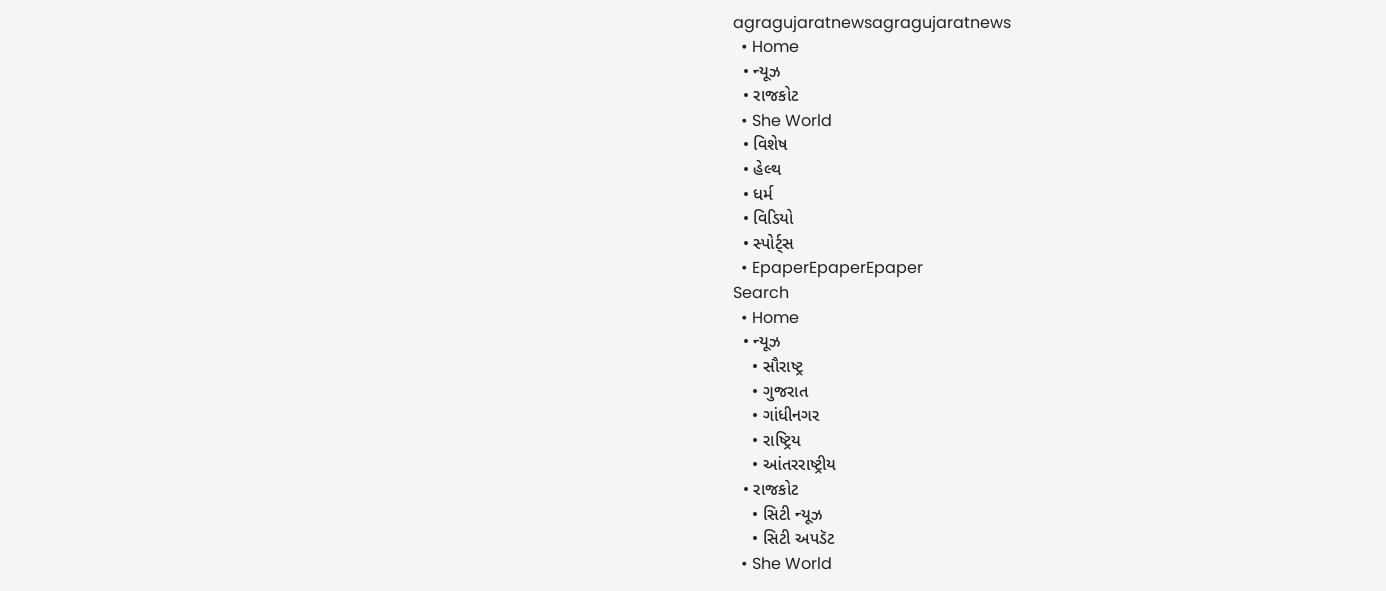agragujaratnewsagragujaratnews
  • Home
  • ન્યૂઝ
  • રાજકોટ
  • She World
  • વિશેષ
  • હેલ્થ
  • ધર્મ
  • વિડિયો
  • સ્પોર્ટ્સ
  • EpaperEpaperEpaper
Search
  • Home
  • ન્યૂઝ
    • સૌરાષ્ટ્ર
    • ગુજરાત
    • ગાંધીનગર
    • રાષ્ટ્રિય
    • આંતરરાષ્ટ્રીય
  • રાજકોટ
    • સિટી ન્યૂઝ
    • સિટી અપડૅટ
  • She World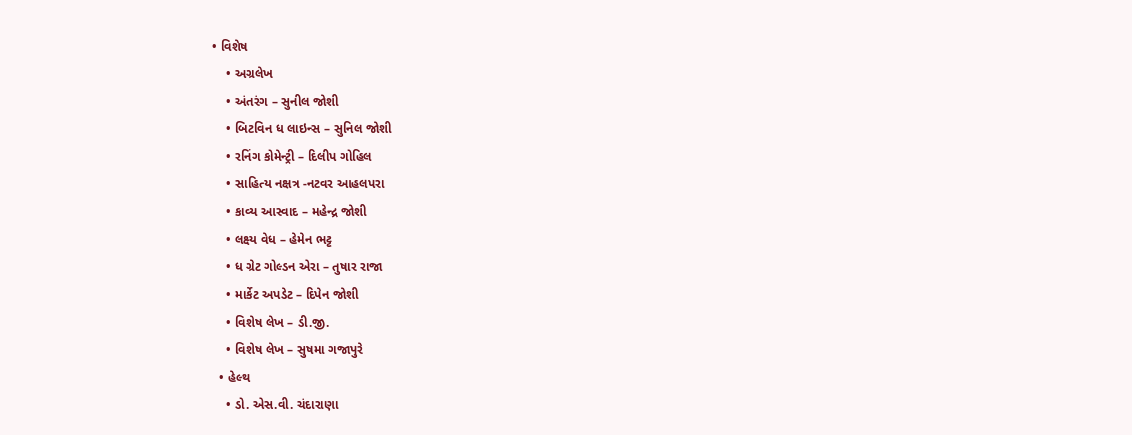• વિશેષ
    • અગ્રલેખ
    • અંતરંગ – સુનીલ જોશી
    • બિટવિન ધ લાઇન્સ – સુનિલ જોશી
    • રનિંગ કોમેન્ટ્રી – દિલીપ ગોહિલ
    • સાહિત્ય નક્ષત્ર -નટવર આહલપરા
    • કાવ્ય આસ્વાદ – મહેન્દ્ર જોશી
    • લક્ષ્ય વેધ – હેમેન ભટ્ટ
    • ધ ગ્રેટ ગોલ્ડન એરા – તુષાર રાજા
    • માર્કેટ અપડેટ – દિપેન જોશી
    • વિશેષ લેખ – ડી.જી.
    • વિશેષ લેખ – સુષમા ગજાપુરે
  • હેલ્થ
    • ડો. એસ.વી. ચંદારાણા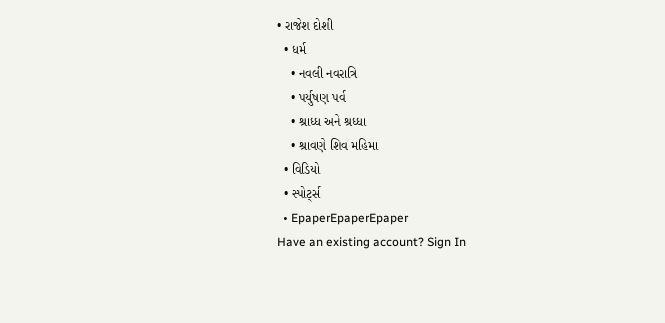• રાજેશ દોશી
  • ધર્મ
    • નવલી નવરાત્રિ
    • પર્યુષણ પર્વ
    • શ્રાધ્ધ અને શ્રધ્ધા
    • શ્રાવણે શિવ મહિમા
  • વિડિયો
  • સ્પોર્ટ્સ
  • EpaperEpaperEpaper
Have an existing account? Sign In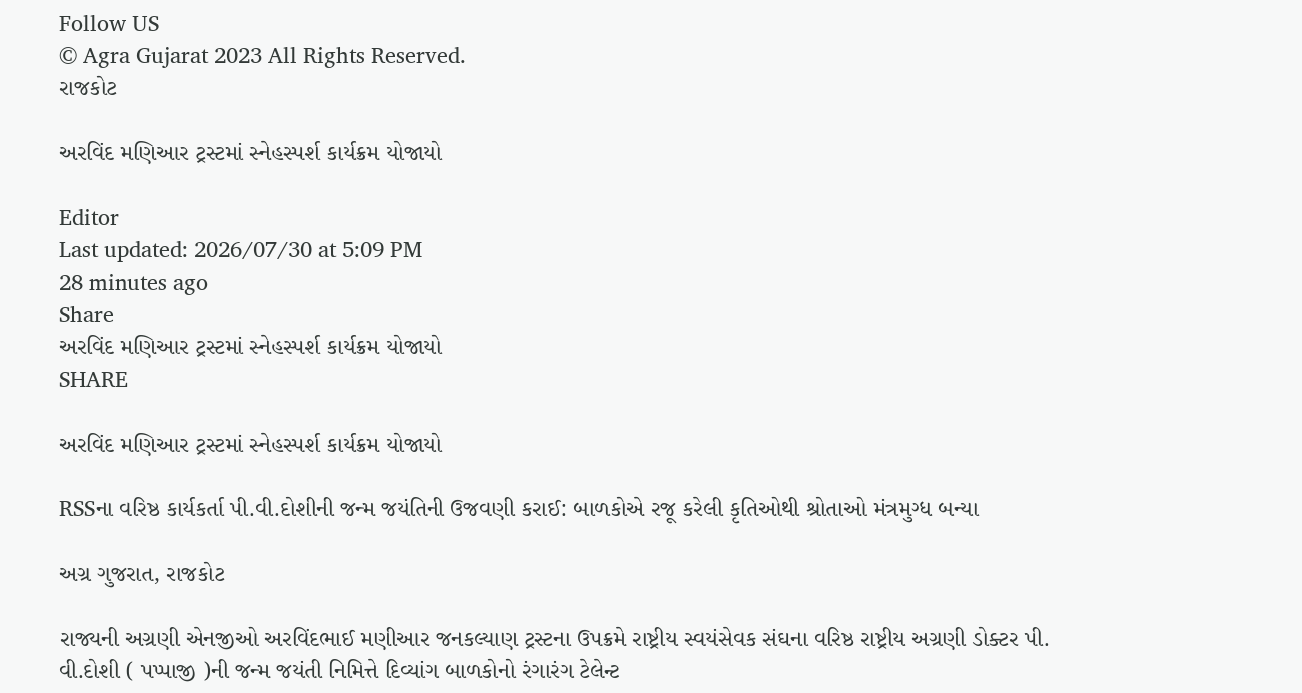Follow US
© Agra Gujarat 2023 All Rights Reserved.
રાજકોટ

અરવિંદ મણિઆર ટ્રસ્ટમાં સ્નેહસ્પર્શ કાર્યક્રમ યોજાયો

Editor
Last updated: 2026/07/30 at 5:09 PM
28 minutes ago
Share
અરવિંદ મણિઆર ટ્રસ્ટમાં સ્નેહસ્પર્શ કાર્યક્રમ યોજાયો
SHARE

અરવિંદ મણિઆર ટ્રસ્ટમાં સ્નેહસ્પર્શ કાર્યક્રમ યોજાયો

RSSના વરિષ્ઠ કાર્યકર્તા પી.વી.દોશીની જન્મ જયંતિની ઉજવણી કરાઈ: બાળકોએ રજૂ કરેલી કૃતિઓથી શ્રોતાઓ મંત્રમુગ્ધ બન્યા

અગ્ર ગુજરાત, રાજકોટ

રાજ્યની અગ્રણી એનજીઓ અરવિંદભાઈ મણીઆર જનકલ્યાણ ટ્રસ્ટના ઉપક્રમે રાષ્ટ્રીય સ્વયંસેવક સંઘના વરિષ્ઠ રાષ્ટ્રીય અગ્રણી ડોક્ટર પી. વી.દોશી ( પપ્પાજી )ની જન્મ જયંતી નિમિત્તે દિવ્યાંગ બાળકોનો રંગારંગ ટેલેન્ટ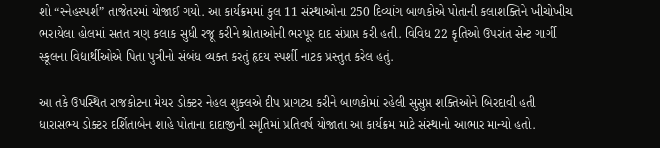શો “સ્નેહસ્પર્શ” તાજેતરમાં યોજાઈ ગયો. આ કાર્યક્રમમાં કુલ 11 સંસ્થાઓના 250 દિવ્યાંગ બાળકોએ પોતાની કલાશક્તિને ખીચોખીચ ભરાયેલા હોલમાં સતત ત્રણ કલાક સુધી રજૂ કરીને શ્રોતાઓની ભરપૂર દાદ સંપ્રાપ્ત કરી હતી. વિવિધ 22 કૃતિઓ ઉપરાંત સેન્ટ ગાર્ગી સ્કૂલના વિદ્યાર્થીઓએ પિતા પુત્રીનો સંબંધ વ્યક્ત કરતું હૃદય સ્પર્શી નાટક પ્રસ્તુત કરેલ હતું.

આ તકે ઉપસ્થિત રાજકોટના મેયર ડોક્ટર નેહલ શુક્લએ દીપ પ્રાગટ્ય કરીને બાળકોમાં રહેલી સુસુપ્ત શક્તિઓને બિરદાવી હતી ધારાસભ્ય ડોક્ટર દર્શિતાબેન શાહે પોતાના દાદાજીની સ્મૃતિમાં પ્રતિવર્ષ યોજાતા આ કાર્યક્રમ માટે સંસ્થાનો આભાર માન્યો હતો.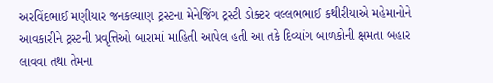અરવિંદભાઈ મણીયાર જનકલ્યાણ ટ્રસ્ટના મેનેજિંગ ટ્રસ્ટી ડોક્ટર વલ્લભભાઈ કથીરીયાએ મહેમાનોને આવકારીને ટ્રસ્ટની પ્રવૃત્તિઓ બારામાં માહિતી આપેલ હતી આ તકે દિવ્યાંગ બાળકોની ક્ષમતા બહાર લાવવા તથા તેમના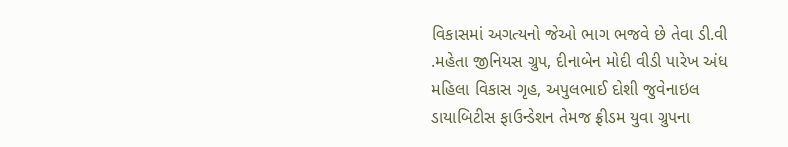વિકાસમાં અગત્યનો જેઓ ભાગ ભજવે છે તેવા ડી.વી .મહેતા જીનિયસ ગ્રુપ, દીનાબેન મોદી વીડી પારેખ અંધ મહિલા વિકાસ ગૃહ, અપુલભાઈ દોશી જુવેનાઇલ ડાયાબિટીસ ફાઉન્ડેશન તેમજ ફ્રીડમ યુવા ગ્રુપના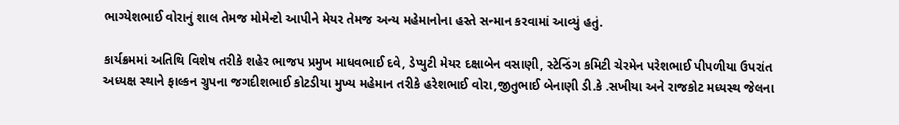ભાગ્યેશભાઈ વોરાનું શાલ તેમજ મોમેન્ટો આપીને મેયર તેમજ અન્ય મહેમાનોના હસ્તે સન્માન કરવામાં આવ્યું હતું.

કાર્યક્રમમાં અતિથિ વિશેષ તરીકે શહેર ભાજપ પ્રમુખ માધવભાઈ દવે, ડેપ્યુટી મેયર દક્ષાબેન વસાણી, સ્ટેન્ડિંગ કમિટી ચેરમેન પરેશભાઈ પીપળીયા ઉપરાંત અધ્યક્ષ સ્થાને ફાલ્કન ગ્રુપના જગદીશભાઈ કોટડીયા મુખ્ય મહેમાન તરીકે હરેશભાઈ વોરા,જીતુભાઈ બેનાણી ડી.કે .સખીયા અને રાજકોટ મધ્યસ્થ જેલના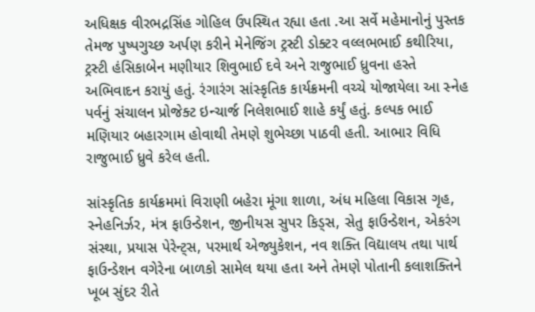અધિક્ષક વીરભદ્રસિંહ ગોહિલ ઉપસ્થિત રહ્યા હતા .આ સર્વે મહેમાનોનું પુસ્તક તેમજ પુષ્પગુચ્છ અર્પણ કરીને મેનેજિંગ ટ્રસ્ટી ડોક્ટર વલ્લભભાઈ કથીરિયા, ટ્રસ્ટી હંસિકાબેન મણીયાર શિવુભાઈ દવે અને રાજુભાઈ ધ્રુવના હસ્તે અભિવાદન કરાયું હતું. રંગારંગ સાંસ્કૃતિક કાર્યક્રમની વચ્ચે યોજાયેલા આ સ્નેહ પર્વનું સંચાલન પ્રોજેક્ટ ઇન્ચાર્જ નિલેશભાઈ શાહે કર્યું હતું. કલ્પક ભાઈ મણિયાર બહારગામ હોવાથી તેમણે શુભેચ્છા પાઠવી હતી. આભાર વિધિ રાજુભાઈ ધ્રુવે કરેલ હતી.

સાંસ્કૃતિક કાર્યક્રમમાં વિરાણી બહેરા મૂંગા શાળા, અંધ મહિલા વિકાસ ગૃહ, સ્નેહનિર્ઝર, મંત્ર ફાઉન્ડેશન, જીનીયસ સુપર કિડ્સ, સેતુ ફાઉન્ડેશન, એકરંગ સંસ્થા, પ્રયાસ પેરેન્ટ્સ, પરમાર્થ એજ્યુકેશન, નવ શક્તિ વિદ્યાલય તથા પાર્થ ફાઉન્ડેશન વગેરેના બાળકો સામેલ થયા હતા અને તેમણે પોતાની કલાશક્તિને ખૂબ સુંદર રીતે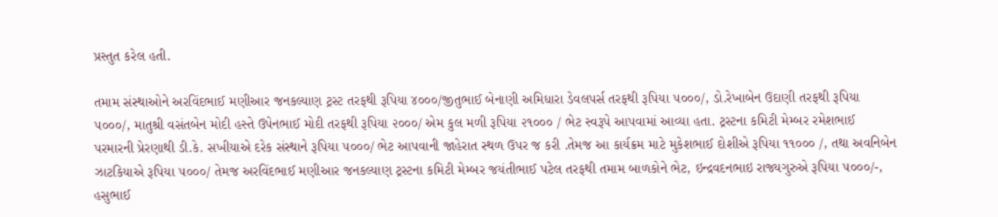પ્રસ્તુત કરેલ હતી.

તમામ સંસ્થાઓને અરવિંદભાઈ મણીઆર જનકલ્યાણ ટ્રસ્ટ તરફથી રૂપિયા ૪૦૦૦/જીતુભાઈ બેનાણી અમિધારા ડેવલપર્સ તરફથી રૂપિયા ૫૦૦૦/, ડો.રેખાબેન ઉદાણી તરફથી રૂપિયા ૫૦૦૦/, માતુશ્રી વસંતબેન મોદી હસ્તે ઉપેનભાઈ મોદી તરફથી રૂપિયા ૨૦૦૦/ એમ કુલ મળી રૂપિયા ૨૧૦૦૦ / ભેટ સ્વરૂપે આપવામાં આવ્યા હતા. ટ્રસ્ટના કમિટી મેમ્બર રમેશભાઈ પરમારની પ્રેરણાથી ડી.કે. સખીયાએ દરેક સંસ્થાને રૂપિયા ૫૦૦૦/ ભેટ આપવાની જાહેરાત સ્થળ ઉપર જ કરી .તેમજ આ કાર્યક્રમ માટે મુકેશભાઈ દોશીએ રૂપિયા ૧૧૦૦૦ /, તથા અવનિબેન ઝાટકિયાએ રૂપિયા ૫૦૦૦/ તેમજ અરવિંદભાઈ મણીઆર જનકલ્યાણ ટ્રસ્ટના કમિટી મેમ્બર જયંતીભાઈ પટેલ તરફથી તમામ બાળકોને ભેટ, ઇન્દ્રવદનભાઇ રાજ્યગુરુએ રૂપિયા ૫૦૦૦/-, હસુભાઈ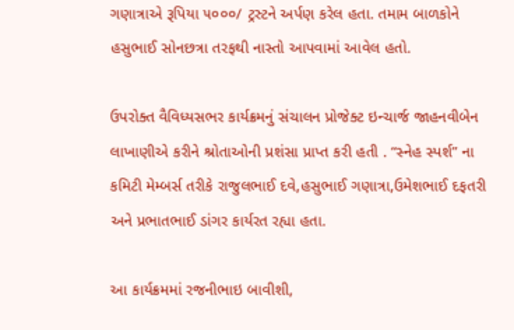ગણાત્રાએ રૂપિયા ૫૦૦૦/ ટ્રસ્ટને અર્પણ કરેલ હતા. તમામ બાળકોને હસુભાઈ સોનછત્રા તરફથી નાસ્તો આપવામાં આવેલ હતો.

ઉપરોક્ત વૈવિધ્યસભર કાર્યક્રમનું સંચાલન પ્રોજેક્ટ ઇન્ચાર્જ જાહનવીબેન લાખાણીએ કરીને શ્રોતાઓની પ્રશંસા પ્રાપ્ત કરી હતી . “સ્નેહ સ્પર્શ” ના કમિટી મેમ્બર્સ તરીકે રાજુલભાઈ દવે,હસુભાઈ ગણાત્રા,ઉમેશભાઈ દફતરી અને પ્રભાતભાઈ ડાંગર કાર્યરત રહ્યા હતા.

આ કાર્યક્રમમાં રજનીભાઇ બાવીશી,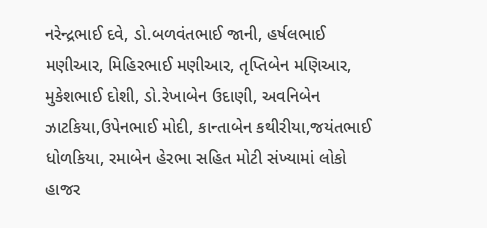નરેન્દ્રભાઈ દવે, ડો.બળવંતભાઈ જાની, હર્ષલભાઈ મણીઆર, મિહિરભાઈ મણીઆર, તૃપ્તિબેન મણિઆર, મુકેશભાઈ દોશી, ડો.રેખાબેન ઉદાણી, અવનિબેન ઝાટકિયા,ઉપેનભાઈ મોદી, કાન્તાબેન કથીરીયા,જયંતભાઈ ધોળકિયા, રમાબેન હેરભા સહિત મોટી સંખ્યામાં લોકો હાજર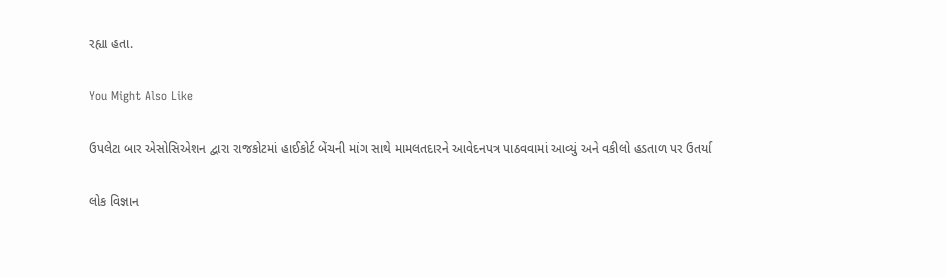રહ્યા હતા.

You Might Also Like

ઉપલેટા બાર એસોસિએશન દ્વારા રાજકોટમાં હાઈકોર્ટ બેંચની માંગ સાથે મામલતદારને આવેદનપત્ર પાઠવવામાં આવ્યું અને વકીલો હડતાળ પર ઉતર્યા

લોક વિજ્ઞાન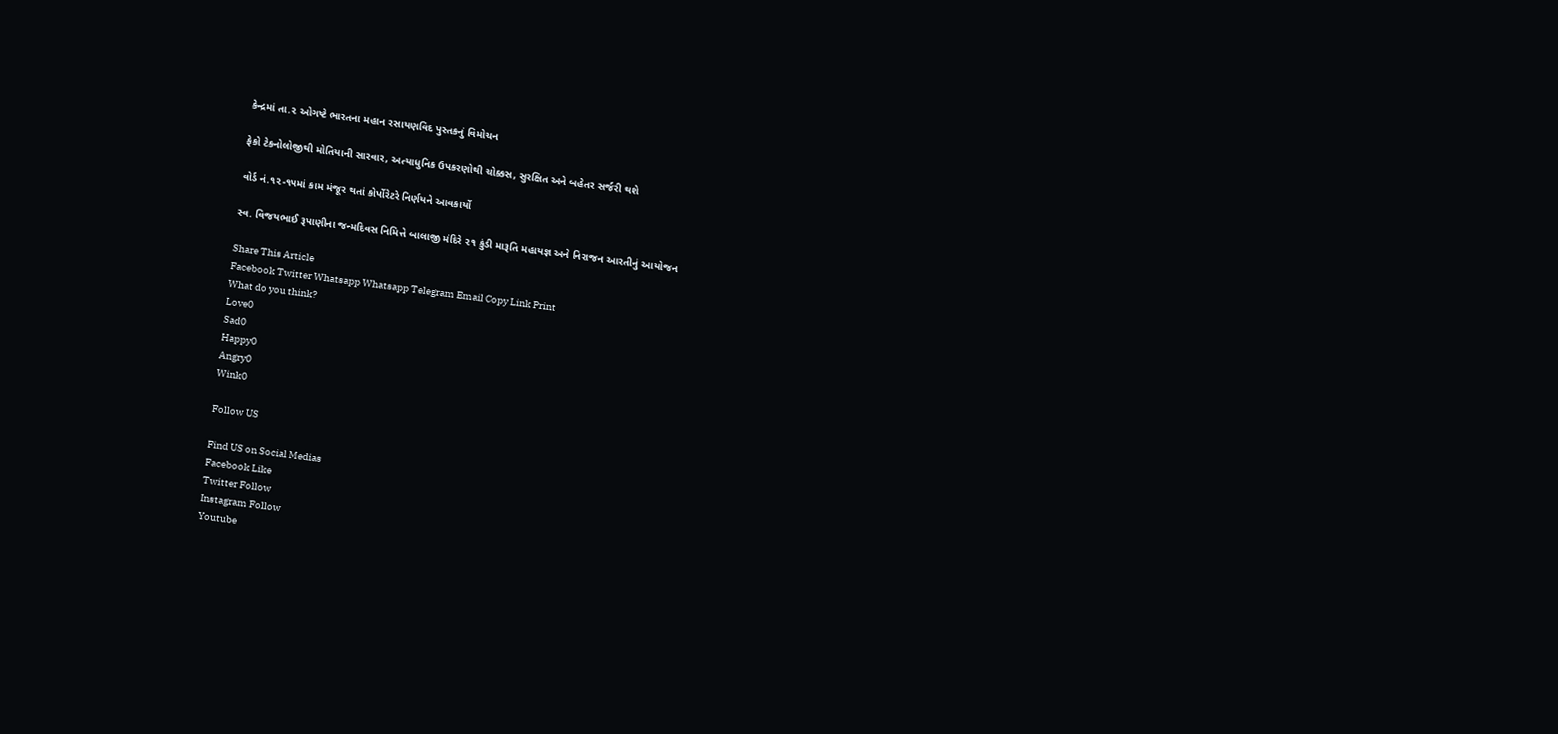કેન્દ્રમાં તા.૨ ઓગષ્ટે ભારતના મહાન રસાયણવિદ પુસ્તકનું વિમોચન

ફેકો ટેકનોલોજીથી મોતિયાની સારવાર, અત્યાધુનિક ઉપકરણોથી ચોક્કસ, સુરક્ષિત અને બહેતર સર્જરી થશે

વોર્ડ નં.૧૨-૧૫માં કામ મંજૂર થતાં કોર્પોરેટરે નિર્ણયને આવકાર્યો

સ્વ. વિજયભાઈ રૂપાણીના જન્મદિવસ નિમિત્તે બાલાજી મંદિરે ૨૧ કુંડી મારૂતિ મહાયજ્ઞ અને નિરાજન આરતીનું આયોજન

Share This Article
Facebook Twitter Whatsapp Whatsapp Telegram Email Copy Link Print
What do you think?
Love0
Sad0
Happy0
Angry0
Wink0

Follow US

Find US on Social Medias
Facebook Like
Twitter Follow
Instagram Follow
Youtube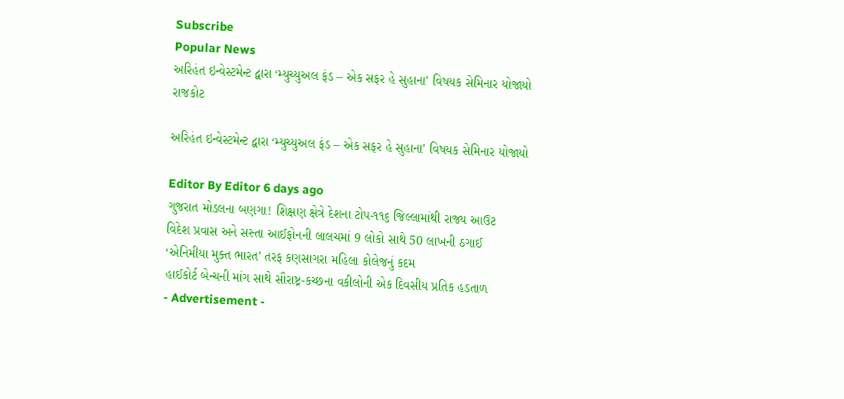Subscribe
Popular News
અરિહંત ઇન્વેસ્ટમેન્ટ દ્વારા ‘મ્યુચ્યુઅલ ફંડ – એક સફર હે સુહાના’ વિષયક સેમિનાર યોજાયો
રાજકોટ

અરિહંત ઇન્વેસ્ટમેન્ટ દ્વારા ‘મ્યુચ્યુઅલ ફંડ – એક સફર હે સુહાના’ વિષયક સેમિનાર યોજાયો

Editor By Editor 6 days ago
ગુજરાત મોડલના બણગા! શિક્ષણ ક્ષેત્રે દેશના ટોપ-૧૧૬ જિલ્લામાંથી રાજ્ય આઉટ
વિદેશ પ્રવાસ અને સસ્તા આઈફોનની લાલચમાં 9 લોકો સાથે 50 લાખની ઠગાઈ
‘એનિમીયા મુક્ત ભારત’ તરફ કણસાગરા મહિલા કોલેજનું કદમ
હાઈકોર્ટ બેન્ચની માંગ સાથે સૌરાષ્ટ્ર-કચ્છના વકીલોની એક દિવસીય પ્રતિક હડતાળ
- Advertisement -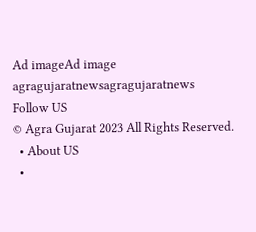Ad imageAd image
agragujaratnewsagragujaratnews
Follow US
© Agra Gujarat 2023 All Rights Reserved.
  • About US
  •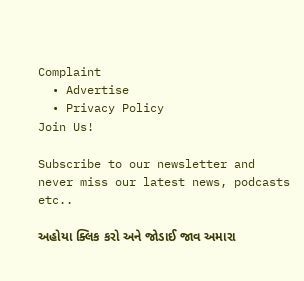Complaint
  • Advertise
  • Privacy Policy
Join Us!

Subscribe to our newsletter and never miss our latest news, podcasts etc..

અહોયા ક્લિક કરો અને જોડાઈ જાવ અમારા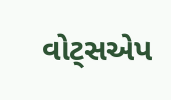વોટ્સએપ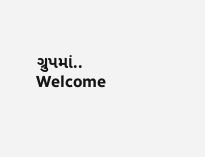ગ્રુપમાં..
Welcome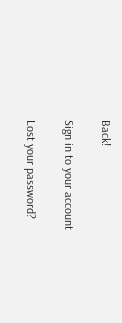Back!

Sign in to your account

Lost your password?